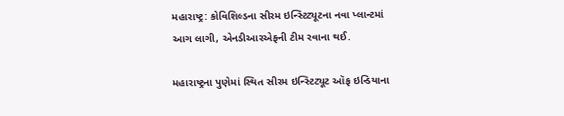મહારાષ્ટ્ર: કોવિશિલ્ડના સીરમ ઇન્સ્ટિટ્યૂટના નવા પ્લાન્ટમાં આગ લાગી, એનડીઆરએફની ટીમ રવાના થઈ.

મહારાષ્ટ્રના પુણેમાં સ્થિત સીરમ ઇન્સ્ટિટ્યૂટ ઑફ ઇન્ડિયાના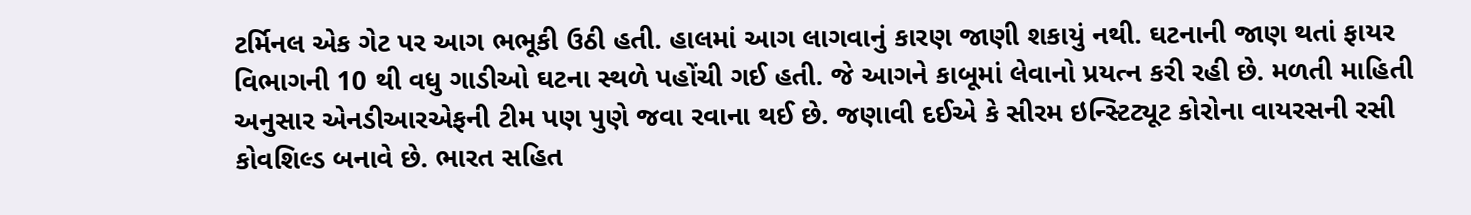ટર્મિનલ એક ગેટ પર આગ ભભૂકી ઉઠી હતી. હાલમાં આગ લાગવાનું કારણ જાણી શકાયું નથી. ઘટનાની જાણ થતાં ફાયર વિભાગની 10 થી વધુ ગાડીઓ ઘટના સ્થળે પહોંચી ગઈ હતી. જે આગને કાબૂમાં લેવાનો પ્રયત્ન કરી રહી છે. મળતી માહિતી અનુસાર એનડીઆરએફની ટીમ પણ પુણે જવા રવાના થઈ છે. જણાવી દઈએ કે સીરમ ઇન્સ્ટિટ્યૂટ કોરોના વાયરસની રસી કોવશિલ્ડ બનાવે છે. ભારત સહિત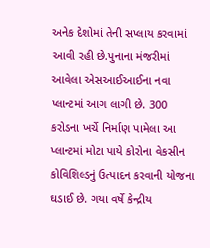અનેક દેશોમાં તેની સપ્લાય કરવામાં આવી રહી છે.પુનાના મંજરીમાં આવેલા એસઆઈઆઈના નવા પ્લાન્ટમાં આગ લાગી છે. 300 કરોડના ખર્ચે નિર્માણ પામેલા આ પ્લાન્ટમાં મોટા પાયે કોરોના વેકસીન કોવિશિલ્ડનું ઉત્પાદન કરવાની યોજના ઘડાઈ છે. ગયા વર્ષે કેન્દ્રીય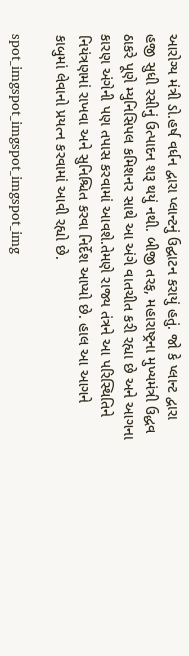આરોગ્ય મંત્રી ડો.હર્ષ વર્ધન દ્વારા પ્લાન્ટનું ઉદ્ઘાટન કરાયું હતું. જો કે પ્લાન્ટ દ્વારા હજી સુધી રસીનું ઉત્પાદન શરૂ થયું નથી. બીજી તરફ, મહારાષ્ટ્રના મુખ્યમંત્રી ઉદ્ધવ ઠાકરે પૂણે મ્યુનિસિપલ કમિશનર સાથે આ અંગે વાતચીત કરી રહ્યા છે અને આગના કારણ અંગેની પણ તપાસ કરવામાં આવશે.તેમણે રાજ્ય તંત્રને આ પરિસ્થિતિને નિયંત્રણમાં રાખવા અને સુનિશ્ચિત કરવા નિર્દેશ આપ્યો છે. હાલ આ આગને કાબુમાં લેવાનો પ્રયત્ન કરવામાં આવી રહ્યો છે.

spot_imgspot_imgspot_imgspot_img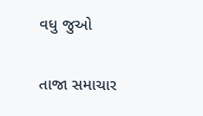વધુ જુઓ

તાજા સમાચાર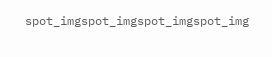spot_imgspot_imgspot_imgspot_img